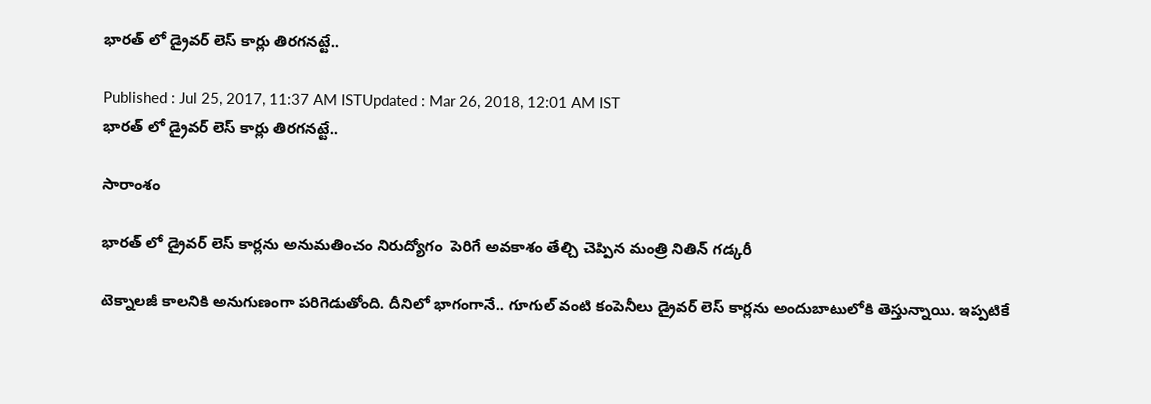భారత్ లో డ్రైవర్ లెస్ కార్లు తిరగనట్టే..

Published : Jul 25, 2017, 11:37 AM ISTUpdated : Mar 26, 2018, 12:01 AM IST
భారత్ లో డ్రైవర్ లెస్ కార్లు తిరగనట్టే..

సారాంశం

భారత్ లో డ్రైవర్ లెస్ కార్లను అనుమతించం నిరుద్యోగం  పెరిగే అవకాశం తేల్చి చెప్పిన మంత్రి నితిన్ గడ్కరీ

టెక్నాలజీ కాలనికి అనుగుణంగా పరిగెడుతోంది. దీనిలో భాగంగానే.. గూగుల్ వంటి కంపెనీలు డ్రైవర్ లెస్ కార్లను అందుబాటులోకి తెస్తున్నాయి. ఇప్పటికే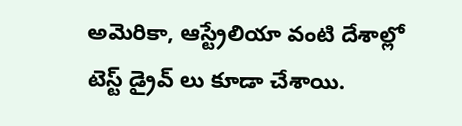అమెరికా, ఆస్ట్రేలియా వంటి దేశాల్లో టెస్ట్ డ్రైవ్ లు కూడా చేశాయి.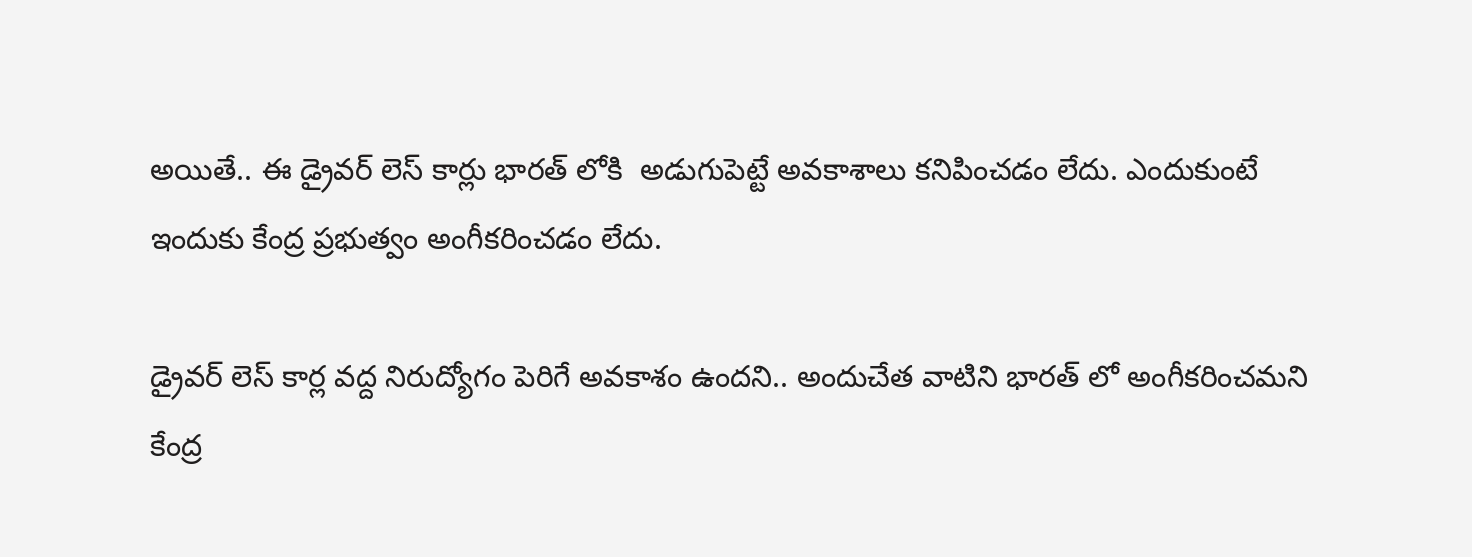అయితే.. ఈ డ్రైవర్ లెస్ కార్లు భారత్ లోకి  అడుగుపెట్టే అవకాశాలు కనిపించడం లేదు. ఎందుకుంటే ఇందుకు కేంద్ర ప్రభుత్వం అంగీకరించడం లేదు.

డ్రైవర్ లెస్ కార్ల వద్ద నిరుద్యోగం పెరిగే అవకాశం ఉందని.. అందుచేత వాటిని భారత్ లో అంగీకరించమని కేంద్ర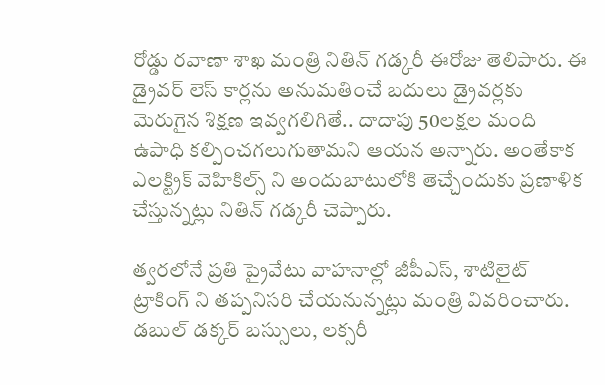రోడ్డు రవాణా శాఖ మంత్రి నితిన్ గడ్కరీ ఈరోజు తెలిపారు. ఈ డ్రైవర్ లెస్ కార్లను అనుమతించే బదులు డ్రైవర్లకు మెరుగైన శిక్షణ ఇవ్వగలిగితే.. దాదాపు 50లక్షల మంది ఉపాధి కల్పించగలుగుతామని ఆయన అన్నారు. అంతేకాక ఎలక్ట్రిక్ వెహికిల్స్ ని అందుబాటులోకి తెచ్చేందుకు ప్రణాళిక చేస్తున్నట్లు నితిన్ గడ్కరీ చెప్పారు.

త్వరలోనే ప్రతి ప్రైవేటు వాహనాల్లో జీపీఎస్, శాటిలైట్ ట్రాకింగ్ ని తప్పనిసరి చేయనున్నట్లు మంత్రి వివరించారు. డబుల్ డక్కర్ బస్సులు, లక్సరీ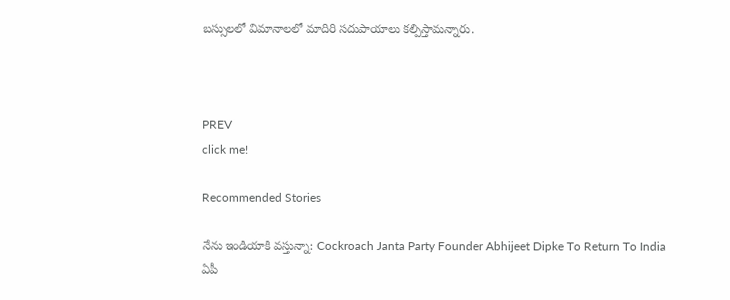బస్సులలో విమానాలలో మాదిరి సదుపాయాలు కల్పిస్తామన్నారు.



PREV
click me!

Recommended Stories

నేను ఇండియాకి వస్తున్నా: Cockroach Janta Party Founder Abhijeet Dipke To Return To India
ఏపీ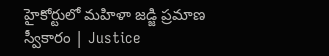హైకోర్టులో మహిళా జడ్జి ప్రమాణ స్వీకారం | Justice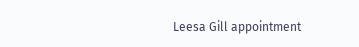Leesa Gill appointment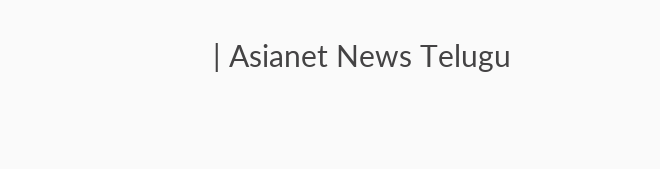| Asianet News Telugu